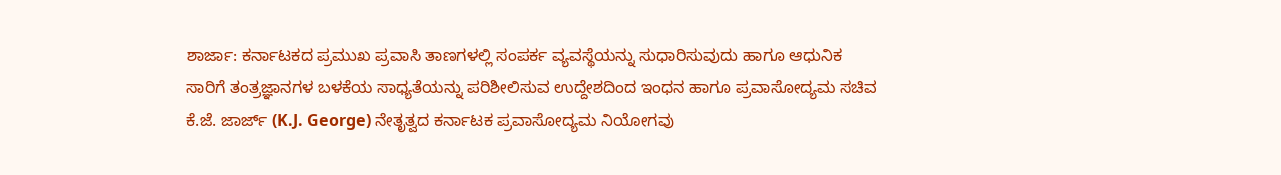ಶಾರ್ಜಾ: ಕರ್ನಾಟಕದ ಪ್ರಮುಖ ಪ್ರವಾಸಿ ತಾಣಗಳಲ್ಲಿ ಸಂಪರ್ಕ ವ್ಯವಸ್ಥೆಯನ್ನು ಸುಧಾರಿಸುವುದು ಹಾಗೂ ಆಧುನಿಕ ಸಾರಿಗೆ ತಂತ್ರಜ್ಞಾನಗಳ ಬಳಕೆಯ ಸಾಧ್ಯತೆಯನ್ನು ಪರಿಶೀಲಿಸುವ ಉದ್ದೇಶದಿಂದ ಇಂಧನ ಹಾಗೂ ಪ್ರವಾಸೋದ್ಯಮ ಸಚಿವ ಕೆ.ಜೆ. ಜಾರ್ಜ್ (K.J. George) ನೇತೃತ್ವದ ಕರ್ನಾಟಕ ಪ್ರವಾಸೋದ್ಯಮ ನಿಯೋಗವು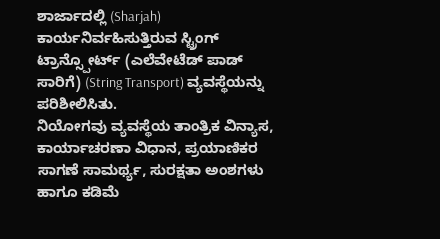ಶಾರ್ಜಾದಲ್ಲಿ (Sharjah) ಕಾರ್ಯನಿರ್ವಹಿಸುತ್ತಿರುವ ಸ್ಟ್ರಿಂಗ್ ಟ್ರಾನ್ಸ್ಪೋರ್ಟ್ (ಎಲೆವೇಟೆಡ್ ಪಾಡ್ ಸಾರಿಗೆ) (String Transport) ವ್ಯವಸ್ಥೆಯನ್ನು ಪರಿಶೀಲಿಸಿತು.
ನಿಯೋಗವು ವ್ಯವಸ್ಥೆಯ ತಾಂತ್ರಿಕ ವಿನ್ಯಾಸ, ಕಾರ್ಯಾಚರಣಾ ವಿಧಾನ, ಪ್ರಯಾಣಿಕರ ಸಾಗಣೆ ಸಾಮರ್ಥ್ಯ, ಸುರಕ್ಷತಾ ಅಂಶಗಳು ಹಾಗೂ ಕಡಿಮೆ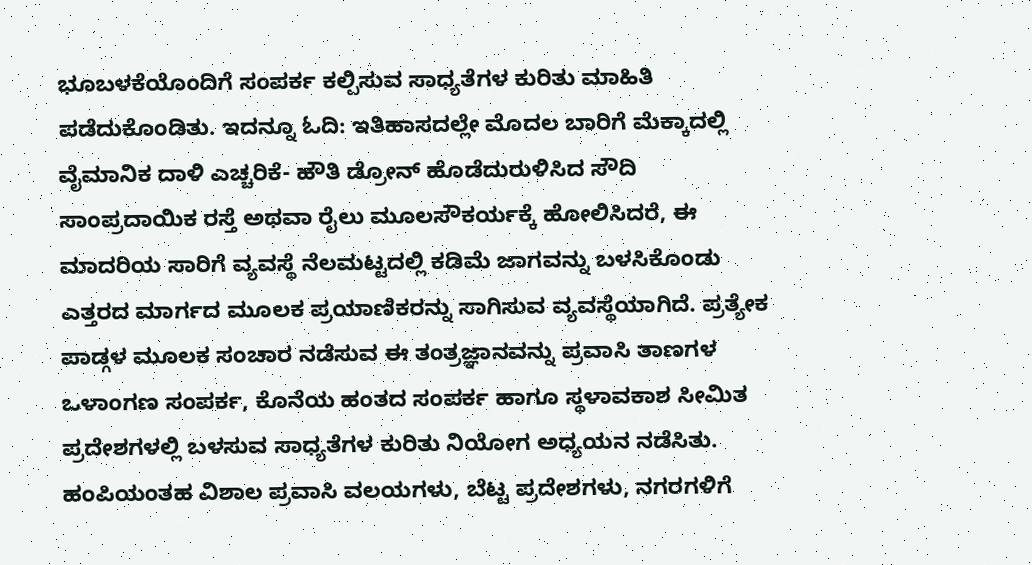ಭೂಬಳಕೆಯೊಂದಿಗೆ ಸಂಪರ್ಕ ಕಲ್ಪಿಸುವ ಸಾಧ್ಯತೆಗಳ ಕುರಿತು ಮಾಹಿತಿ ಪಡೆದುಕೊಂಡಿತು. ಇದನ್ನೂ ಓದಿ: ಇತಿಹಾಸದಲ್ಲೇ ಮೊದಲ ಬಾರಿಗೆ ಮೆಕ್ಕಾದಲ್ಲಿ ವೈಮಾನಿಕ ದಾಳಿ ಎಚ್ಚರಿಕೆ- ಹೌತಿ ಡ್ರೋನ್ ಹೊಡೆದುರುಳಿಸಿದ ಸೌದಿ
ಸಾಂಪ್ರದಾಯಿಕ ರಸ್ತೆ ಅಥವಾ ರೈಲು ಮೂಲಸೌಕರ್ಯಕ್ಕೆ ಹೋಲಿಸಿದರೆ, ಈ ಮಾದರಿಯ ಸಾರಿಗೆ ವ್ಯವಸ್ಥೆ ನೆಲಮಟ್ಟದಲ್ಲಿ ಕಡಿಮೆ ಜಾಗವನ್ನು ಬಳಸಿಕೊಂಡು ಎತ್ತರದ ಮಾರ್ಗದ ಮೂಲಕ ಪ್ರಯಾಣಿಕರನ್ನು ಸಾಗಿಸುವ ವ್ಯವಸ್ಥೆಯಾಗಿದೆ. ಪ್ರತ್ಯೇಕ ಪಾಡ್ಗಳ ಮೂಲಕ ಸಂಚಾರ ನಡೆಸುವ ಈ ತಂತ್ರಜ್ಞಾನವನ್ನು ಪ್ರವಾಸಿ ತಾಣಗಳ ಒಳಾಂಗಣ ಸಂಪರ್ಕ, ಕೊನೆಯ ಹಂತದ ಸಂಪರ್ಕ ಹಾಗೂ ಸ್ಥಳಾವಕಾಶ ಸೀಮಿತ ಪ್ರದೇಶಗಳಲ್ಲಿ ಬಳಸುವ ಸಾಧ್ಯತೆಗಳ ಕುರಿತು ನಿಯೋಗ ಅಧ್ಯಯನ ನಡೆಸಿತು.
ಹಂಪಿಯಂತಹ ವಿಶಾಲ ಪ್ರವಾಸಿ ವಲಯಗಳು, ಬೆಟ್ಟ ಪ್ರದೇಶಗಳು, ನಗರಗಳಿಗೆ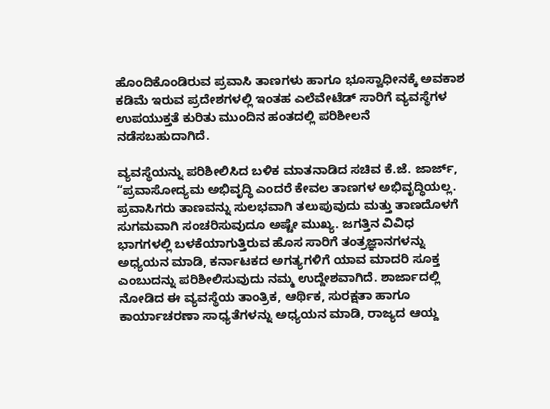ಹೊಂದಿಕೊಂಡಿರುವ ಪ್ರವಾಸಿ ತಾಣಗಳು ಹಾಗೂ ಭೂಸ್ವಾಧೀನಕ್ಕೆ ಅವಕಾಶ ಕಡಿಮೆ ಇರುವ ಪ್ರದೇಶಗಳಲ್ಲಿ ಇಂತಹ ಎಲೆವೇಟೆಡ್ ಸಾರಿಗೆ ವ್ಯವಸ್ಥೆಗಳ ಉಪಯುಕ್ತತೆ ಕುರಿತು ಮುಂದಿನ ಹಂತದಲ್ಲಿ ಪರಿಶೀಲನೆ ನಡೆಸಬಹುದಾಗಿದೆ.

ವ್ಯವಸ್ಥೆಯನ್ನು ಪರಿಶೀಲಿಸಿದ ಬಳಿಕ ಮಾತನಾಡಿದ ಸಚಿವ ಕೆ.ಜೆ. ಜಾರ್ಜ್, “ಪ್ರವಾಸೋದ್ಯಮ ಅಭಿವೃದ್ಧಿ ಎಂದರೆ ಕೇವಲ ತಾಣಗಳ ಅಭಿವೃದ್ಧಿಯಲ್ಲ. ಪ್ರವಾಸಿಗರು ತಾಣವನ್ನು ಸುಲಭವಾಗಿ ತಲುಪುವುದು ಮತ್ತು ತಾಣದೊಳಗೆ ಸುಗಮವಾಗಿ ಸಂಚರಿಸುವುದೂ ಅಷ್ಟೇ ಮುಖ್ಯ. ಜಗತ್ತಿನ ವಿವಿಧ ಭಾಗಗಳಲ್ಲಿ ಬಳಕೆಯಾಗುತ್ತಿರುವ ಹೊಸ ಸಾರಿಗೆ ತಂತ್ರಜ್ಞಾನಗಳನ್ನು ಅಧ್ಯಯನ ಮಾಡಿ, ಕರ್ನಾಟಕದ ಅಗತ್ಯಗಳಿಗೆ ಯಾವ ಮಾದರಿ ಸೂಕ್ತ ಎಂಬುದನ್ನು ಪರಿಶೀಲಿಸುವುದು ನಮ್ಮ ಉದ್ದೇಶವಾಗಿದೆ. ಶಾರ್ಜಾದಲ್ಲಿ ನೋಡಿದ ಈ ವ್ಯವಸ್ಥೆಯ ತಾಂತ್ರಿಕ, ಆರ್ಥಿಕ, ಸುರಕ್ಷತಾ ಹಾಗೂ ಕಾರ್ಯಾಚರಣಾ ಸಾಧ್ಯತೆಗಳನ್ನು ಅಧ್ಯಯನ ಮಾಡಿ, ರಾಜ್ಯದ ಆಯ್ದ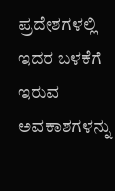ಪ್ರದೇಶಗಳಲ್ಲಿ ಇದರ ಬಳಕೆಗೆ ಇರುವ ಅವಕಾಶಗಳನ್ನು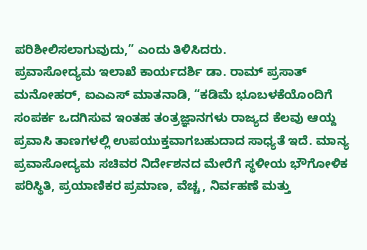ಪರಿಶೀಲಿಸಲಾಗುವುದು,” ಎಂದು ತಿಳಿಸಿದರು.
ಪ್ರವಾಸೋದ್ಯಮ ಇಲಾಖೆ ಕಾರ್ಯದರ್ಶಿ ಡಾ. ರಾಮ್ ಪ್ರಸಾತ್ ಮನೋಹರ್, ಐಎಎಸ್ ಮಾತನಾಡಿ, “ಕಡಿಮೆ ಭೂಬಳಕೆಯೊಂದಿಗೆ ಸಂಪರ್ಕ ಒದಗಿಸುವ ಇಂತಹ ತಂತ್ರಜ್ಞಾನಗಳು ರಾಜ್ಯದ ಕೆಲವು ಆಯ್ದ ಪ್ರವಾಸಿ ತಾಣಗಳಲ್ಲಿ ಉಪಯುಕ್ತವಾಗಬಹುದಾದ ಸಾಧ್ಯತೆ ಇದೆ. ಮಾನ್ಯ ಪ್ರವಾಸೋದ್ಯಮ ಸಚಿವರ ನಿರ್ದೇಶನದ ಮೇರೆಗೆ ಸ್ಥಳೀಯ ಭೌಗೋಳಿಕ ಪರಿಸ್ಥಿತಿ, ಪ್ರಯಾಣಿಕರ ಪ್ರಮಾಣ, ವೆಚ್ಚ, ನಿರ್ವಹಣೆ ಮತ್ತು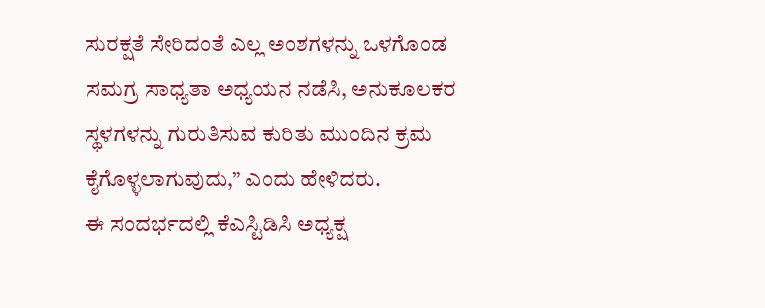ಸುರಕ್ಷತೆ ಸೇರಿದಂತೆ ಎಲ್ಲ ಅಂಶಗಳನ್ನು ಒಳಗೊಂಡ ಸಮಗ್ರ ಸಾಧ್ಯತಾ ಅಧ್ಯಯನ ನಡೆಸಿ, ಅನುಕೂಲಕರ ಸ್ಥಳಗಳನ್ನು ಗುರುತಿಸುವ ಕುರಿತು ಮುಂದಿನ ಕ್ರಮ ಕೈಗೊಳ್ಳಲಾಗುವುದು,” ಎಂದು ಹೇಳಿದರು.
ಈ ಸಂದರ್ಭದಲ್ಲಿ ಕೆಎಸ್ಟಿಡಿಸಿ ಅಧ್ಯಕ್ಷ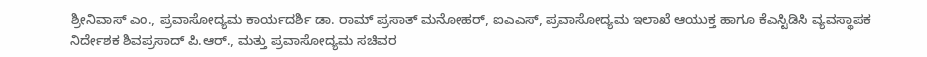ಶ್ರೀನಿವಾಸ್ ಎಂ., ಪ್ರವಾಸೋದ್ಯಮ ಕಾರ್ಯದರ್ಶಿ ಡಾ. ರಾಮ್ ಪ್ರಸಾತ್ ಮನೋಹರ್, ಐಎಎಸ್, ಪ್ರವಾಸೋದ್ಯಮ ಇಲಾಖೆ ಆಯುಕ್ತ ಹಾಗೂ ಕೆಎಸ್ಟಿಡಿಸಿ ವ್ಯವಸ್ಥಾಪಕ ನಿರ್ದೇಶಕ ಶಿವಪ್ರಸಾದ್ ಪಿ.ಆರ್., ಮತ್ತು ಪ್ರವಾಸೋದ್ಯಮ ಸಚಿವರ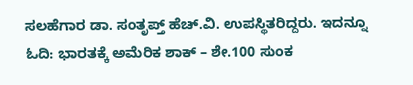ಸಲಹೆಗಾರ ಡಾ. ಸಂತೃಪ್ತ್ ಹೆಚ್.ವಿ. ಉಪಸ್ಥಿತರಿದ್ದರು. ಇದನ್ನೂ ಓದಿ: ಭಾರತಕ್ಕೆ ಅಮೆರಿಕ ಶಾಕ್ – ಶೇ.100 ಸುಂಕ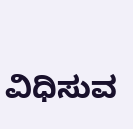ವಿಧಿಸುವ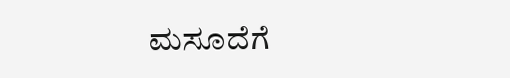ಮಸೂದೆಗೆ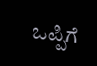ಒಪ್ಪಿಗೆ